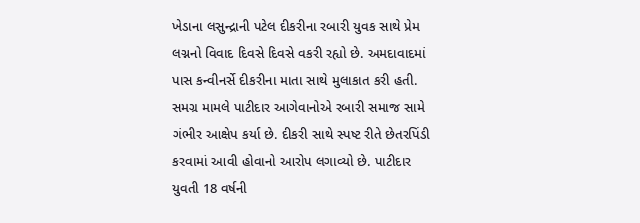ખેડાના લસુન્દ્રાની પટેલ દીકરીના રબારી યુવક સાથે પ્રેમ લગ્નનો વિવાદ દિવસે દિવસે વકરી રહ્યો છે. અમદાવાદમાં પાસ કન્વીનર્સે દીકરીના માતા સાથે મુલાકાત કરી હતી. સમગ્ર મામલે પાટીદાર આગેવાનોએ રબારી સમાજ સામે ગંભીર આક્ષેપ કર્યા છે. દીકરી સાથે સ્પષ્ટ રીતે છેતરપિંડી કરવામાં આવી હોવાનો આરોપ લગાવ્યો છે. પાટીદાર યુવતી 18 વર્ષની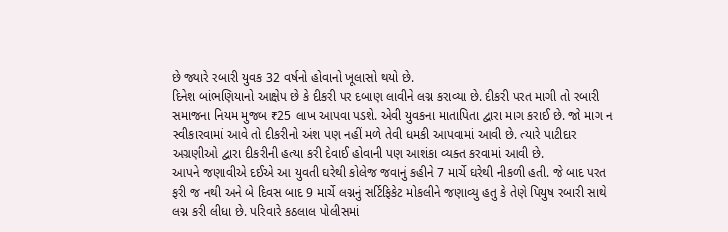છે જ્યારે રબારી યુવક 32 વર્ષનો હોવાનો ખૂલાસો થયો છે.
દિનેશ બાંભણિયાનો આક્ષેપ છે કે દીકરી પર દબાણ લાવીને લગ્ન કરાવ્યા છે. દીકરી પરત માગી તો રબારી સમાજના નિયમ મુજબ ₹25 લાખ આપવા પડશે. એવી યુવકના માતાપિતા દ્વારા માગ કરાઈ છે. જો માગ ન સ્વીકારવામાં આવે તો દીકરીનો અંશ પણ નહીં મળે તેવી ધમકી આપવામાં આવી છે. ત્યારે પાટીદાર અગ્રણીઓ દ્વારા દીકરીની હત્યા કરી દેવાઈ હોવાની પણ આશંકા વ્યક્ત કરવામાં આવી છે.
આપને જણાવીએ દઈએ આ યુવતી ઘરેથી કોલેજ જવાનું કહીને 7 માર્ચે ઘરેથી નીકળી હતી. જે બાદ પરત ફરી જ નથી અને બે દિવસ બાદ 9 માર્ચે લગ્નનું સર્ટિફિકેટ મોકલીને જણાવ્યુ હતુ કે તેણે પિયુષ રબારી સાથે લગ્ન કરી લીધા છે. પરિવારે કઠલાલ પોલીસમાં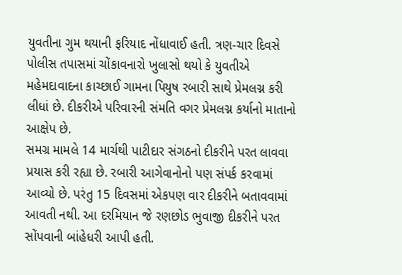યુવતીના ગુમ થયાની ફરિયાદ નોંધાવાઈ હતી. ત્રણ-ચાર દિવસે પોલીસ તપાસમાં ચોંકાવનારો ખુલાસો થયો કે યુવતીએ મહેમદાવાદના કાચ્છાઈ ગામના પિયુષ રબારી સાથે પ્રેમલગ્ન કરી લીધાં છે. દીકરીએ પરિવારની સંમતિ વગર પ્રેમલગ્ન કર્યાનો માતાનો આક્ષેપ છે.
સમગ્ર મામલે 14 માર્ચથી પાટીદાર સંગઠનો દીકરીને પરત લાવવા પ્રયાસ કરી રહ્યા છે. રબારી આગેવાનોનો પણ સંપર્ક કરવામાં આવ્યો છે. પરંતુ 15 દિવસમાં એકપણ વાર દીકરીને બતાવવામાં આવતી નથી. આ દરમિયાન જે રણછોડ ભુવાજી દીકરીને પરત સોંપવાની બાંહેધરી આપી હતી.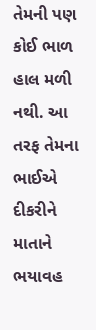તેમની પણ કોઈ ભાળ હાલ મળી નથી. આ તરફ તેમના ભાઈએ દીકરીને માતાને ભયાવહ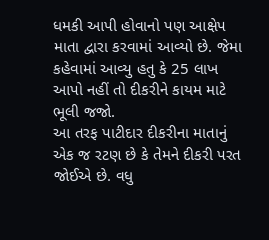ધમકી આપી હોવાનો પણ આક્ષેપ માતા દ્વારા કરવામાં આવ્યો છે. જેમા કહેવામાં આવ્યુ હતુ કે 25 લાખ આપો નહીં તો દીકરીને કાયમ માટે ભૂલી જજો.
આ તરફ પાટીદાર દીકરીના માતાનું એક જ રટણ છે કે તેમને દીકરી પરત જોઈએ છે. વધુ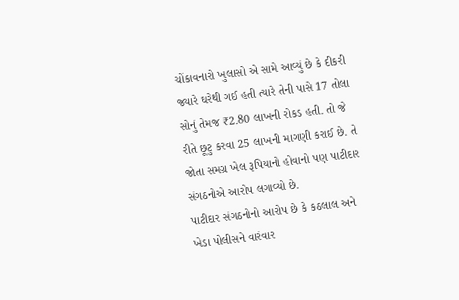ચોંકાવનારો ખુલાસો એ સામે આવ્યું છે કે દીકરી જ્યારે ઘરેથી ગઈ હતી ત્યારે તેની પાસે 17 તોલા સોનું તેમજ ₹2.80 લાખની રોકડ હતી. તો જે રીતે છૂટુ કરવા 25 લાખની માગણી કરાઈ છે. તે જોતા સમગ્ર ખેલ રૂપિયાનો હોવાનો પણ પાટીદાર સંગઠનોએ આરોપ લગાવ્યો છે.
પાટીદાર સંગઠનોનો આરોપ છે કે કઠલાલ અને ખેડા પોલીસને વારંવાર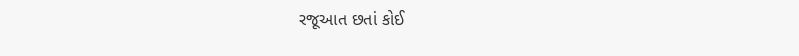રજૂઆત છતાં કોઈ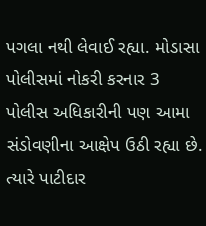પગલા નથી લેવાઈ રહ્યા. મોડાસા પોલીસમાં નોકરી કરનાર 3 પોલીસ અધિકારીની પણ આમા સંડોવણીના આક્ષેપ ઉઠી રહ્યા છે. ત્યારે પાટીદાર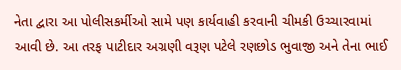નેતા દ્વારા આ પોલીસકર્મીઓ સામે પણ કાર્યવાહી કરવાની ચીમકી ઉચ્ચારવામાં આવી છે. આ તરફ પાટીદાર અગ્રણી વરૂણ પટેલે રણછોડ ભુવાજી અને તેના ભાઈ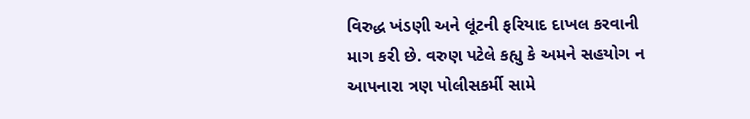વિરુદ્ધ ખંડણી અને લૂંટની ફરિયાદ દાખલ કરવાની માગ કરી છે. વરુણ પટેલે કહ્યુ કે અમને સહયોગ ન આપનારા ત્રણ પોલીસકર્મી સામે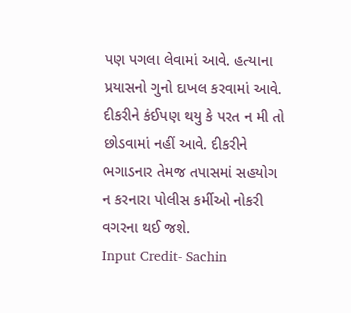પણ પગલા લેવામાં આવે. હત્યાના પ્રયાસનો ગુનો દાખલ કરવામાં આવે. દીકરીને કંઈપણ થયુ કે પરત ન મી તો છોડવામાં નહીં આવે. દીકરીને ભગાડનાર તેમજ તપાસમાં સહયોગ ન કરનારા પોલીસ કર્મીઓ નોકરી વગરના થઈ જશે.
Input Credit- Sachin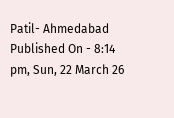Patil- Ahmedabad
Published On - 8:14 pm, Sun, 22 March 26